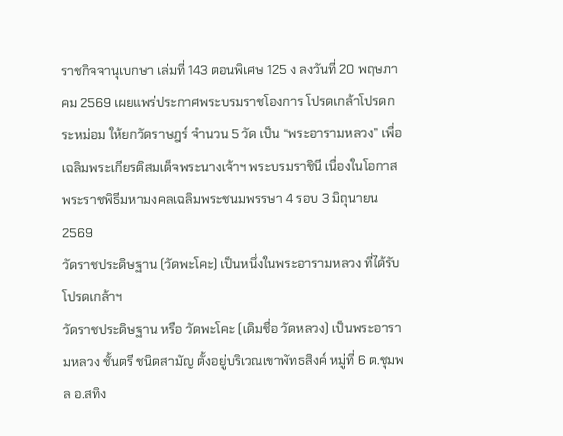ราชกิจจานุเบกษา เล่มที่ 143 ตอนพิเศษ 125 ง ลงวันที่ 20 พฤษภาคม 2569 เผยแพร่ประกาศพระบรมราชโองการ โปรดเกล้าโปรดกระหม่อม ให้ยกวัดราษฎร์ จำนวน 5 วัด เป็น “พระอารามหลวง” เพื่อเฉลิมพระเกียรติสมเด็จพระนางเจ้าฯ พระบรมราชินี เนื่องในโอกาสพระราชพิธีมหามงคลเฉลิมพระชนมพรรษา 4 รอบ 3 มิถุนายน 2569
วัดราชประดิษฐาน (วัดพะโคะ) เป็นหนึ่งในพระอารามหลวง ที่ได้รับ โปรดเกล้าฯ
วัดราชประดิษฐาน หรือ วัดพะโคะ (เดิมชื่อ วัดหลวง) เป็นพระอารามหลวง ชั้นตรี ชนิดสามัญ ตั้งอยู่บริเวณเขาพัทธสิงค์ หมู่ที่ 6 ต.ชุมพล อ.สทิง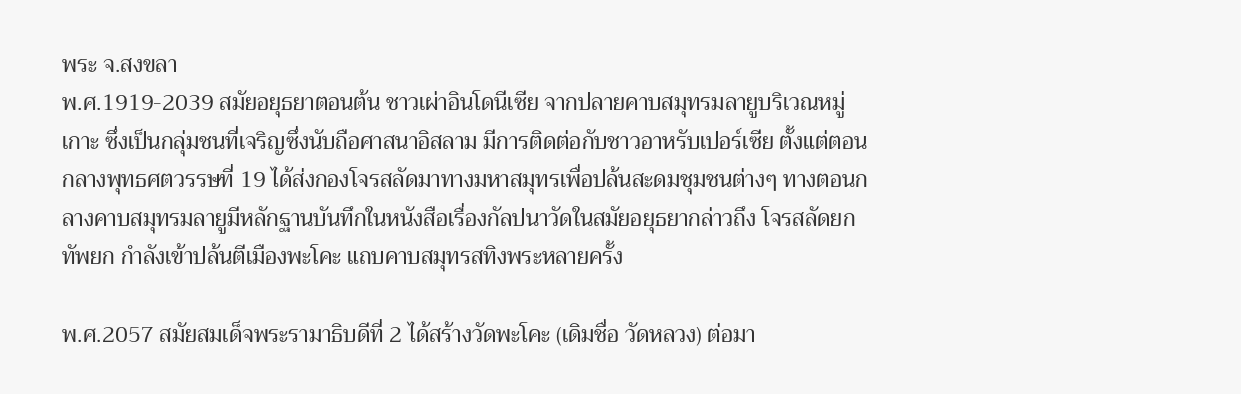พระ จ.สงขลา
พ.ศ.1919-2039 สมัยอยุธยาตอนต้น ชาวเผ่าอินโดนีเซีย จากปลายคาบสมุทรมลายูบริเวณหมู่เกาะ ซึ่งเป็นกลุ่มชนที่เจริญซึ่งนับถือศาสนาอิสลาม มีการติดต่อกับชาวอาหรับเปอร์เซีย ตั้งแต่ตอนกลางพุทธศตวรรษที่ 19 ได้ส่งกองโจรสลัดมาทางมหาสมุทรเพื่อปล้นสะดมชุมชนต่างๆ ทางตอนกลางคาบสมุทรมลายูมีหลักฐานบันทึกในหนังสือเรื่องกัลปนาวัดในสมัยอยุธยากล่าวถึง โจรสลัดยกทัพยก กำลังเข้าปล้นตีเมืองพะโคะ แถบคาบสมุทรสทิงพระหลายครั้ง

พ.ศ.2057 สมัยสมเด็จพระรามาธิบดีที่ 2 ได้สร้างวัดพะโคะ (เดิมชื่อ วัดหลวง) ต่อมา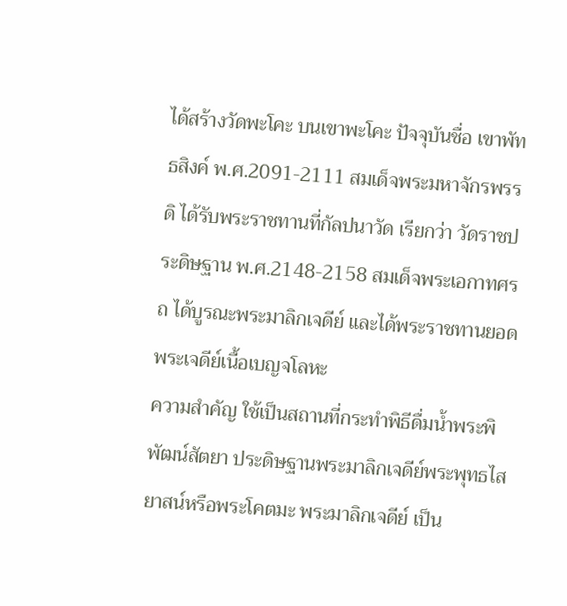ได้สร้างวัดพะโคะ บนเขาพะโคะ ปัจจุบันชื่อ เขาพัทธสิงค์ พ.ศ.2091-2111 สมเด็จพระมหาจักรพรรดิ ได้รับพระราชทานที่กัลปนาวัด เรียกว่า วัดราชประดิษฐาน พ.ศ.2148-2158 สมเด็จพระเอกาทศรถ ได้บูรณะพระมาลิกเจดีย์ และได้พระราชทานยอดพระเจดีย์เนื้อเบญจโลหะ
ความสำคัญ ใช้เป็นสถานที่กระทำพิธีดื่มน้ำพระพิพัฒน์สัตยา ประดิษฐานพระมาลิกเจดีย์พระพุทธไสยาสน์หรือพระโคตมะ พระมาลิกเจดีย์ เป็น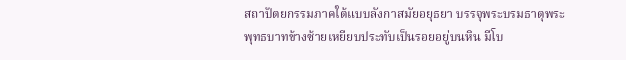สถาปัตยกรรมภาคใต้แบบลังกาสมัยอยุธยา บรรจุพระบรมธาตุพระพุทธบาทข้างซ้ายเหยียบประทับเป็นรอยอยู่บนหิน มีโบ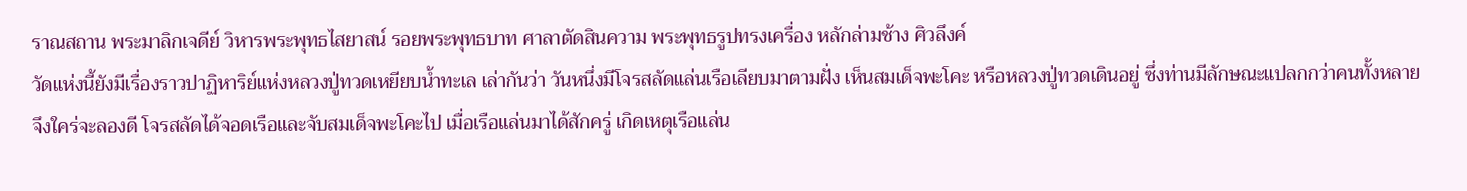ราณสถาน พระมาลิกเจดีย์ วิหารพระพุทธไสยาสน์ รอยพระพุทธบาท ศาลาตัดสินความ พระพุทธรูปทรงเครื่อง หลักล่ามช้าง ศิวลึงค์
วัดแห่งนี้ยังมีเรื่องราวปาฏิหาริย์แห่งหลวงปู่ทวดเหยียบน้ำทะเล เล่ากันว่า วันหนึ่งมีโจรสลัดแล่นเรือเลียบมาตามฝั่ง เห็นสมเด็จพะโคะ หรือหลวงปู่ทวดเดินอยู่ ซึ่งท่านมีลักษณะแปลกกว่าคนทั้งหลาย จึงใคร่จะลองดี โจรสลัดได้จอดเรือและจับสมเด็จพะโคะไป เมื่อเรือแล่นมาได้สักครู่ เกิดเหตุเรือแล่น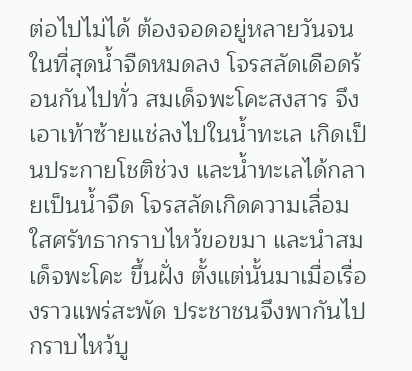ต่อไปไม่ได้ ต้องจอดอยู่หลายวันจนในที่สุดน้ำจืดหมดลง โจรสลัดเดือดร้อนกันไปทั่ว สมเด็จพะโคะสงสาร จึงเอาเท้าซ้ายแช่ลงไปในน้ำทะเล เกิดเป็นประกายโชติช่วง และน้ำทะเลได้กลายเป็นน้ำจืด โจรสลัดเกิดความเลื่อมใสศรัทธากราบไหว้ขอขมา และนำสมเด็จพะโคะ ขึ้นฝั่ง ตั้งแต่นั้นมาเมื่อเรื่องราวแพร่สะพัด ประชาชนจึงพากันไปกราบไหว้บู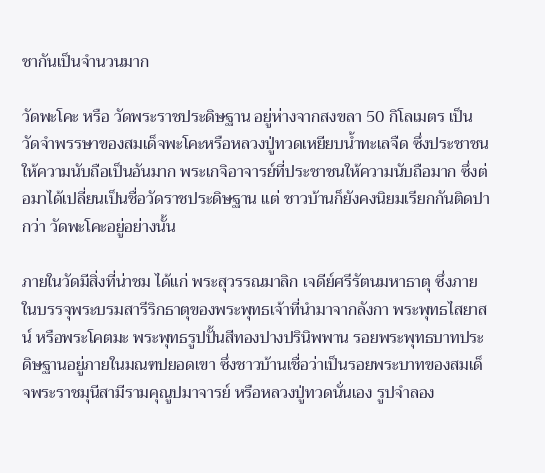ชากันเป็นจำนวนมาก

วัดพะโคะ หรือ วัดพระราชประดิษฐาน อยู่ห่างจากสงขลา 50 กิโลเมตร เป็นวัดจำพรรษาของสมเด็จพะโคะหรือหลวงปู่ทวดเหยียบน้ำทะเลจืด ซึ่งประชาชนให้ความนับถือเป็นอันมาก พระเกจิอาจารย์ที่ประชาชนให้ความนับถือมาก ซึ่งต่อมาได้เปลี่ยนเป็นชื่อวัดราชประดิษฐาน แต่ ชาวบ้านก็ยังคงนิยมเรียกกันติดปากว่า วัดพะโคะอยู่อย่างนั้น

ภายในวัดมีสิ่งที่น่าชม ได้แก่ พระสุวรรณมาลิก เจดีย์ศรีรัตนมหาธาตุ ซึ่งภายในบรรจุพระบรมสารีริกธาตุของพระพุทธเจ้าที่นำมาจากลังกา พระพุทธไสยาสน์ หรือพระโคตมะ พระพุทธรูปปั้นสีทองปางปรินิพพาน รอยพระพุทธบาทประดิษฐานอยู่ภายในมณฑปยอดเขา ซึ่งชาวบ้านเชื่อว่าเป็นรอยพระบาทของสมเด็จพระราชมุนีสามีรามคุณูปมาจารย์ หรือหลวงปู่ทวดนั่นเอง รูปจำลอง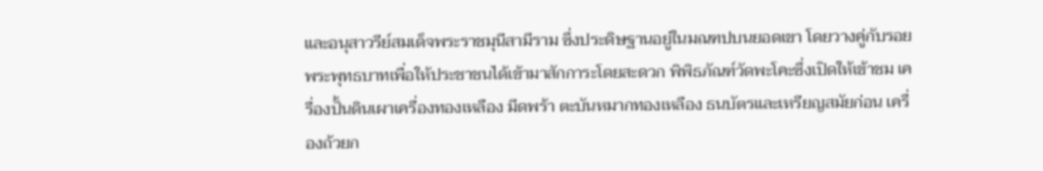และอนุสาวรีย์สมเด็จพระราชมุนีสามีราม ซึ่งประดิษฐานอยู่ในมณฑปบนยอดเขา โดยวางคู่กับรอยพระพุทธบาทเพื่อให้ประชาชนได้เข้ามาสักการะโดยสะดวก พิพิธภัณฑ์วัดพะโคะซึ่งเปิดให้เข้าชม เครื่องปั้นดินเผาเครื่องทองเหลือง มีดพร้า ตะบันหมากทองเหลือง ธนบัตรและเหรียญสมัยก่อน เครื่องถ้วยก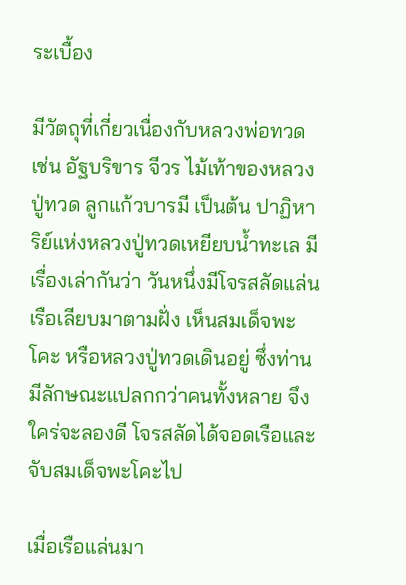ระเบื้อง

มีวัตถุที่เกี่ยวเนื่องกับหลวงพ่อทวด เช่น อัฐบริขาร จีวร ไม้เท้าของหลวงปู่ทวด ลูกแก้วบารมี เป็นต้น ปาฏิหาริย์แห่งหลวงปู่ทวดเหยียบน้ำทะเล มีเรื่องเล่ากันว่า วันหนึ่งมีโจรสลัดแล่นเรือเลียบมาตามฝั่ง เห็นสมเด็จพะโคะ หรือหลวงปู่ทวดเดินอยู่ ซึ่งท่านมีลักษณะแปลกกว่าคนทั้งหลาย จึงใคร่จะลองดี โจรสลัดได้จอดเรือและจับสมเด็จพะโคะไป

เมื่อเรือแล่นมา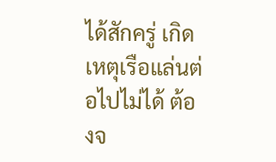ได้สักครู่ เกิดเหตุเรือแล่นต่อไปไม่ได้ ต้องจ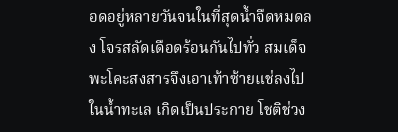อดอยู่หลายวันจนในที่สุดน้ำจืดหมดลง โจรสลัดเดือดร้อนกันไปทั่ว สมเด็จพะโคะสงสารจึงเอาเท้าซ้ายแช่ลงไปในน้ำทะเล เกิดเป็นประกาย โชติช่วง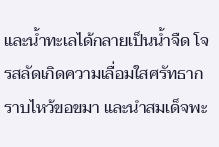และน้ำทะเลได้กลายเป็นน้ำจืด โจรสลัดเกิดความเลื่อมใสศรัทธากราบไหว้ขอขมา และนำสมเด็จพะ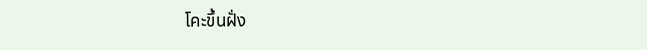โคะขึ้นฝั่ง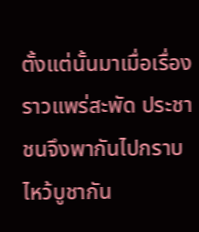ตั้งแต่นั้นมาเมื่อเรื่องราวแพร่สะพัด ประชาชนจึงพากันไปกราบไหว้บูชากัน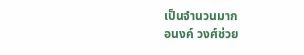เป็นจำนวนมาก
อนงค์ วงศ์ช่วย